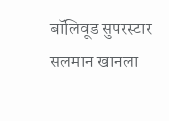बॉलिवूड सुपरस्टार सलमान खानला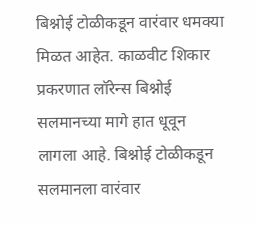बिश्नोई टोळीकडून वारंवार धमक्या मिळत आहेत. काळवीट शिकार प्रकरणात लॉरेन्स बिश्नोई सलमानच्या मागे हात धूवून लागला आहे. बिश्नोई टोळीकडून सलमानला वारंवार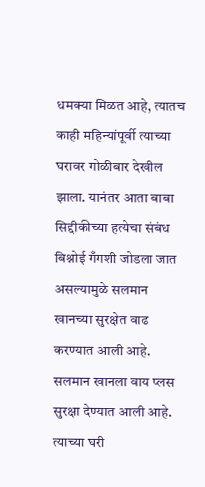धमक्या मिळत आहे, त्यातच काही महिन्यांपूर्वी त्याच्या घरावर गोळीबार देखील झाला. यानंतर आता बाबा सिद्दीकीच्या हत्येचा संबंध बिश्नोई गँगशी जोडला जात असल्यामुळे सलमान खानच्या सुरक्षेत वाढ करण्यात आली आहे.
सलमान खानला वाय प्लस सुरक्षा देण्यात आली आहे. त्याच्या घरी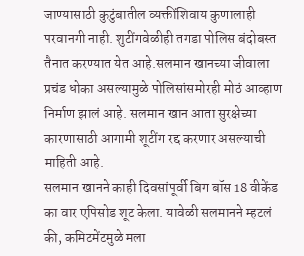जाण्यासाठी कुटुंबातील व्यक्तींशिवाय कुणालाही परवानगी नाही. शुटींगवेळीही तगडा पोलिस बंदोबस्त तैनात करण्यात येत आहे.सलमान खानच्या जीवाला प्रचंड धोका असल्यामुळे पोलिसांसमोरही मोठं आव्हाण निर्माण झालं आहे. सलमान खान आता सुरक्षेच्या कारणासाठी आगामी शूटींग रद्द करणार असल्याची माहिती आहे.
सलमान खानने काही दिवसांपूर्वी बिग बॉस 18 वीकेंड का वार एपिसोड शूट केला. यावेळी सलमानने म्हटलं की, कमिटमेंटमुळे मला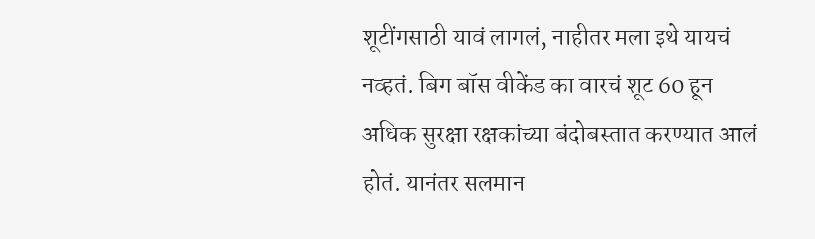शूटींगसाठी यावं लागलं, नाहीतर मला इथे यायचं नव्हतं. बिग बॉस वीकेंड का वारचं शूट 60 हून अधिक सुरक्षा रक्षकांच्या बंदोबस्तात करण्यात आलं होतं. यानंतर सलमान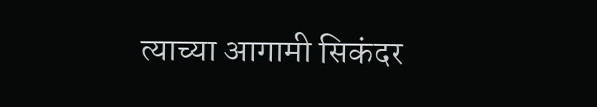त्याच्या आगामी सिकंदर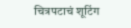चित्रपटाचं शूटिंग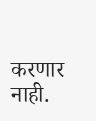करणार नाही.